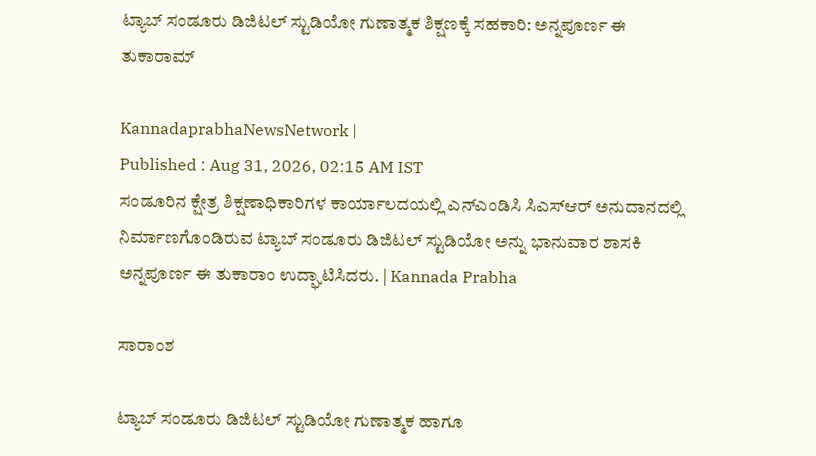ಟ್ಯಾಬ್ ಸಂಡೂರು ಡಿಜಿಟಲ್ ಸ್ಟುಡಿಯೋ ಗುಣಾತ್ಮಕ ಶಿಕ್ಷಣಕ್ಕೆ ಸಹಕಾರಿ: ಅನ್ನಪೂರ್ಣ ಈ ತುಕಾರಾಮ್

KannadaprabhaNewsNetwork |
Published : Aug 31, 2026, 02:15 AM IST
ಸಂಡೂರಿನ ಕ್ಷೇತ್ರ ಶಿಕ್ಷಣಾಧಿಕಾರಿಗಳ ಕಾರ್ಯಾಲದಯಲ್ಲಿ ಎನ್‌ಎಂಡಿಸಿ ಸಿಎಸ್‌ಆರ್ ಅನುದಾನದಲ್ಲಿ ನಿರ್ಮಾಣಗೊಂಡಿರುವ ಟ್ಯಾಬ್ ಸಂಡೂರು ಡಿಜಿಟಲ್ ಸ್ಟುಡಿಯೋ ಅನ್ನು ಭಾನುವಾರ ಶಾಸಕಿ ಅನ್ನಪೂರ್ಣ ಈ ತುಕಾರಾಂ ಉದ್ಘಾಟಿಸಿದರು. | Kannada Prabha

ಸಾರಾಂಶ

ಟ್ಯಾಬ್ ಸಂಡೂರು ಡಿಜಿಟಲ್ ಸ್ಟುಡಿಯೋ ಗುಣಾತ್ಮಕ ಹಾಗೂ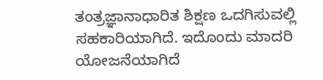ತಂತ್ರಜ್ಞಾನಾಧಾರಿತ ಶಿಕ್ಷಣ ಒದಗಿಸುವಲ್ಲಿ ಸಹಕಾರಿಯಾಗಿದೆ. ಇದೊಂದು ಮಾದರಿ ಯೋಜನೆಯಾಗಿದೆ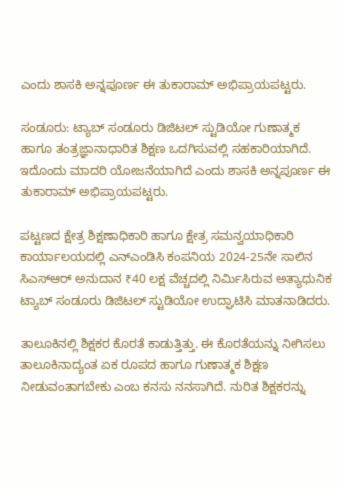ಎಂದು ಶಾಸಕಿ ಅನ್ನಪೂರ್ಣ ಈ ತುಕಾರಾಮ್ ಅಭಿಪ್ರಾಯಪಟ್ಟರು.

ಸಂಡೂರು: ಟ್ಯಾಬ್ ಸಂಡೂರು ಡಿಜಿಟಲ್ ಸ್ಟುಡಿಯೋ ಗುಣಾತ್ಮಕ ಹಾಗೂ ತಂತ್ರಜ್ಞಾನಾಧಾರಿತ ಶಿಕ್ಷಣ ಒದಗಿಸುವಲ್ಲಿ ಸಹಕಾರಿಯಾಗಿದೆ. ಇದೊಂದು ಮಾದರಿ ಯೋಜನೆಯಾಗಿದೆ ಎಂದು ಶಾಸಕಿ ಅನ್ನಪೂರ್ಣ ಈ ತುಕಾರಾಮ್ ಅಭಿಪ್ರಾಯಪಟ್ಟರು.

ಪಟ್ಟಣದ ಕ್ಷೇತ್ರ ಶಿಕ್ಷಣಾಧಿಕಾರಿ ಹಾಗೂ ಕ್ಷೇತ್ರ ಸಮನ್ವಯಾಧಿಕಾರಿ ಕಾರ್ಯಾಲಯದಲ್ಲಿ ಎನ್‌ಎಂಡಿಸಿ ಕಂಪನಿಯ 2024-25ನೇ ಸಾಲಿನ ಸಿಎಸ್‌ಆರ್ ಅನುದಾನ ₹40 ಲಕ್ಷ ವೆಚ್ಚದಲ್ಲಿ ನಿರ್ಮಿಸಿರುವ ಅತ್ಯಾಧುನಿಕ ಟ್ಯಾಬ್ ಸಂಡೂರು ಡಿಜಿಟಲ್ ಸ್ಟುಡಿಯೋ ಉದ್ಘಾಟಿಸಿ ಮಾತನಾಡಿದರು.

ತಾಲೂಕಿನಲ್ಲಿ ಶಿಕ್ಷಕರ ಕೊರತೆ ಕಾಡುತ್ತಿತ್ತು. ಈ ಕೊರತೆಯನ್ನು ನೀಗಿಸಲು ತಾಲೂಕಿನಾದ್ಯಂತ ಏಕ ರೂಪದ ಹಾಗೂ ಗುಣಾತ್ಮಕ ಶಿಕ್ಷಣ ನೀಡುವಂತಾಗಬೇಕು ಎಂಬ ಕನಸು ನನಸಾಗಿದೆ. ನುರಿತ ಶಿಕ್ಷಕರನ್ನು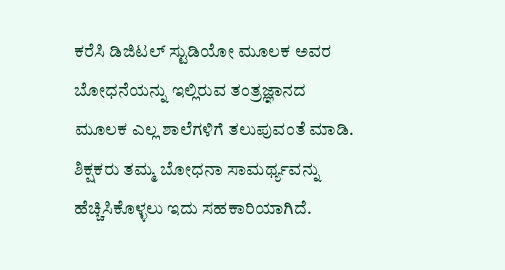ಕರೆಸಿ ಡಿಜಿಟಲ್ ಸ್ಟುಡಿಯೋ ಮೂಲಕ ಅವರ ಬೋಧನೆಯನ್ನು ಇಲ್ಲಿರುವ ತಂತ್ರಜ್ಞಾನದ ಮೂಲಕ ಎಲ್ಲ ಶಾಲೆಗಳಿಗೆ ತಲುಪುವಂತೆ ಮಾಡಿ. ಶಿಕ್ಷಕರು ತಮ್ಮ ಬೋಧನಾ ಸಾಮರ್ಥ್ಯವನ್ನು ಹೆಚ್ಚಿಸಿಕೊಳ್ಳಲು ಇದು ಸಹಕಾರಿಯಾಗಿದೆ.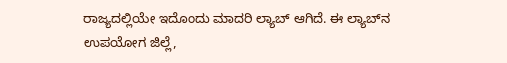ರಾಜ್ಯದಲ್ಲಿಯೇ ಇದೊಂದು ಮಾದರಿ ಲ್ಯಾಬ್ ಆಗಿದೆ. ಈ ಲ್ಯಾಬ್‌ನ ಉಪಯೋಗ ಜಿಲ್ಲೆ,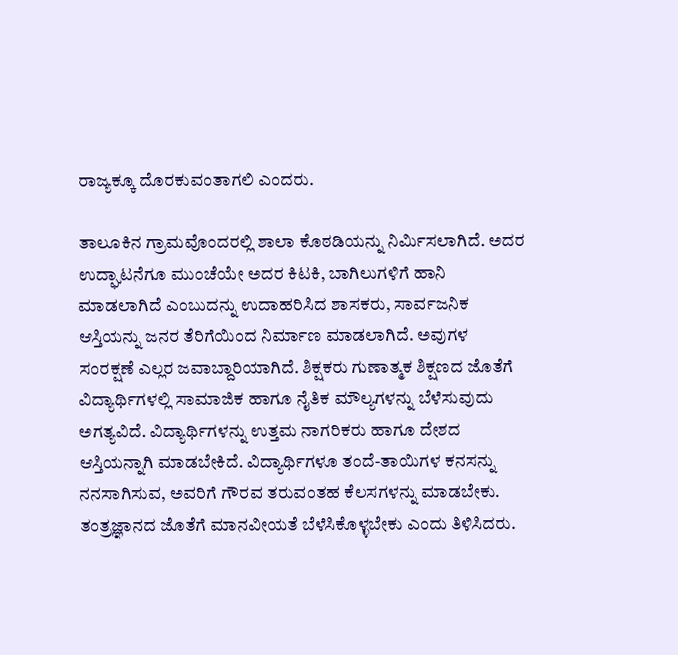ರಾಜ್ಯಕ್ಕೂ ದೊರಕುವಂತಾಗಲಿ ಎಂದರು.

ತಾಲೂಕಿನ ಗ್ರಾಮವೊಂದರಲ್ಲಿ ಶಾಲಾ ಕೊಠಡಿಯನ್ನು ನಿರ್ಮಿಸಲಾಗಿದೆ. ಅದರ ಉದ್ಘಾಟನೆಗೂ ಮುಂಚೆಯೇ ಅದರ ಕಿಟಕಿ, ಬಾಗಿಲುಗಳಿಗೆ ಹಾನಿ ಮಾಡಲಾಗಿದೆ ಎಂಬುದನ್ನು ಉದಾಹರಿಸಿದ ಶಾಸಕರು, ಸಾರ್ವಜನಿಕ ಆಸ್ತಿಯನ್ನು ಜನರ ತೆರಿಗೆಯಿಂದ ನಿರ್ಮಾಣ ಮಾಡಲಾಗಿದೆ. ಅವುಗಳ ಸಂರಕ್ಷಣೆ ಎಲ್ಲರ ಜವಾಬ್ದಾರಿಯಾಗಿದೆ. ಶಿಕ್ಷಕರು ಗುಣಾತ್ಮಕ ಶಿಕ್ಷಣದ ಜೊತೆಗೆ ವಿದ್ಯಾರ್ಥಿಗಳಲ್ಲಿ ಸಾಮಾಜಿಕ ಹಾಗೂ ನೈತಿಕ ಮೌಲ್ಯಗಳನ್ನು ಬೆಳೆಸುವುದು ಅಗತ್ಯವಿದೆ. ವಿದ್ಯಾರ್ಥಿಗಳನ್ನು ಉತ್ತಮ ನಾಗರಿಕರು ಹಾಗೂ ದೇಶದ ಆಸ್ತಿಯನ್ನಾಗಿ ಮಾಡಬೇಕಿದೆ. ವಿದ್ಯಾರ್ಥಿಗಳೂ ತಂದೆ-ತಾಯಿಗಳ ಕನಸನ್ನು ನನಸಾಗಿಸುವ, ಅವರಿಗೆ ಗೌರವ ತರುವಂತಹ ಕೆಲಸಗಳನ್ನು ಮಾಡಬೇಕು. ತಂತ್ರಜ್ಞಾನದ ಜೊತೆಗೆ ಮಾನವೀಯತೆ ಬೆಳೆಸಿಕೊಳ್ಳಬೇಕು ಎಂದು ತಿಳಿಸಿದರು.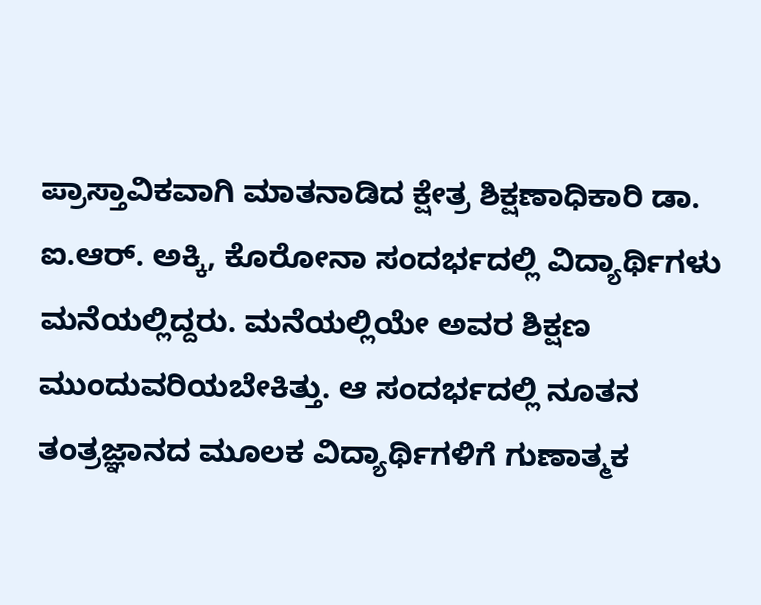ಪ್ರಾಸ್ತಾವಿಕವಾಗಿ ಮಾತನಾಡಿದ ಕ್ಷೇತ್ರ ಶಿಕ್ಷಣಾಧಿಕಾರಿ ಡಾ. ಐ.ಆರ್. ಅಕ್ಕಿ, ಕೊರೋನಾ ಸಂದರ್ಭದಲ್ಲಿ ವಿದ್ಯಾರ್ಥಿಗಳು ಮನೆಯಲ್ಲಿದ್ದರು. ಮನೆಯಲ್ಲಿಯೇ ಅವರ ಶಿಕ್ಷಣ ಮುಂದುವರಿಯಬೇಕಿತ್ತು. ಆ ಸಂದರ್ಭದಲ್ಲಿ ನೂತನ ತಂತ್ರಜ್ಞಾನದ ಮೂಲಕ ವಿದ್ಯಾರ್ಥಿಗಳಿಗೆ ಗುಣಾತ್ಮಕ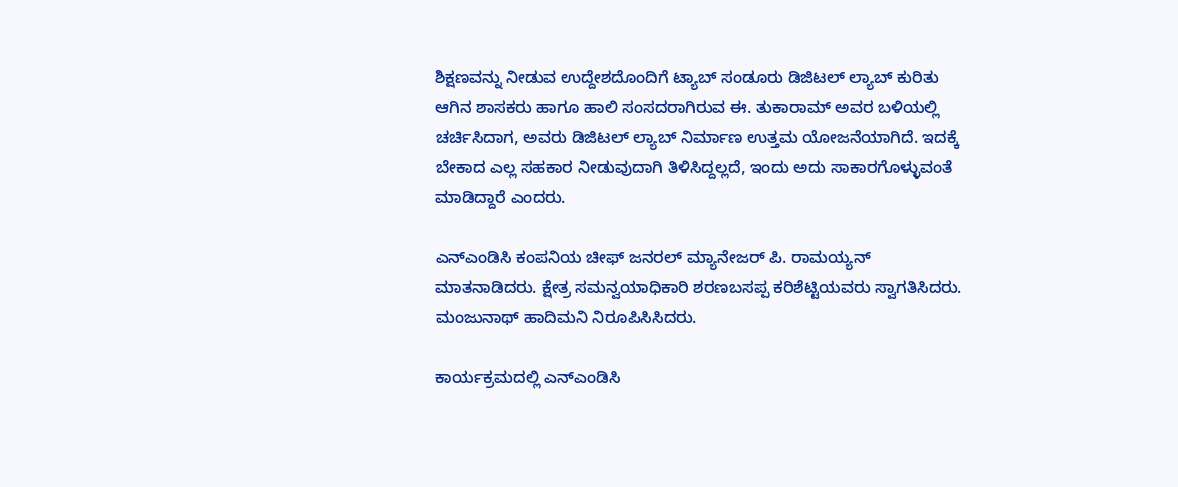ಶಿಕ್ಷಣವನ್ನು ನೀಡುವ ಉದ್ದೇಶದೊಂದಿಗೆ ಟ್ಯಾಬ್ ಸಂಡೂರು ಡಿಜಿಟಲ್ ಲ್ಯಾಬ್ ಕುರಿತು ಆಗಿನ ಶಾಸಕರು ಹಾಗೂ ಹಾಲಿ ಸಂಸದರಾಗಿರುವ ಈ. ತುಕಾರಾಮ್ ಅವರ ಬಳಿಯಲ್ಲಿ ಚರ್ಚಿಸಿದಾಗ, ಅವರು ಡಿಜಿಟಲ್ ಲ್ಯಾಬ್ ನಿರ್ಮಾಣ ಉತ್ತಮ ಯೋಜನೆಯಾಗಿದೆ. ಇದಕ್ಕೆ ಬೇಕಾದ ಎಲ್ಲ ಸಹಕಾರ ನೀಡುವುದಾಗಿ ತಿಳಿಸಿದ್ದಲ್ಲದೆ, ಇಂದು ಅದು ಸಾಕಾರಗೊಳ್ಳುವಂತೆ ಮಾಡಿದ್ದಾರೆ ಎಂದರು.

ಎನ್‌ಎಂಡಿಸಿ ಕಂಪನಿಯ ಚೀಫ್ ಜನರಲ್ ಮ್ಯಾನೇಜರ್ ಪಿ. ರಾಮಯ್ಯನ್ ಮಾತನಾಡಿದರು. ಕ್ಷೇತ್ರ ಸಮನ್ವಯಾಧಿಕಾರಿ ಶರಣಬಸಪ್ಪ ಕರಿಶೆಟ್ಟಿಯವರು ಸ್ವಾಗತಿಸಿದರು. ಮಂಜುನಾಥ್ ಹಾದಿಮನಿ ನಿರೂಪಿಸಿಸಿದರು.

ಕಾರ್ಯಕ್ರಮದಲ್ಲಿ ಎನ್‌ಎಂಡಿಸಿ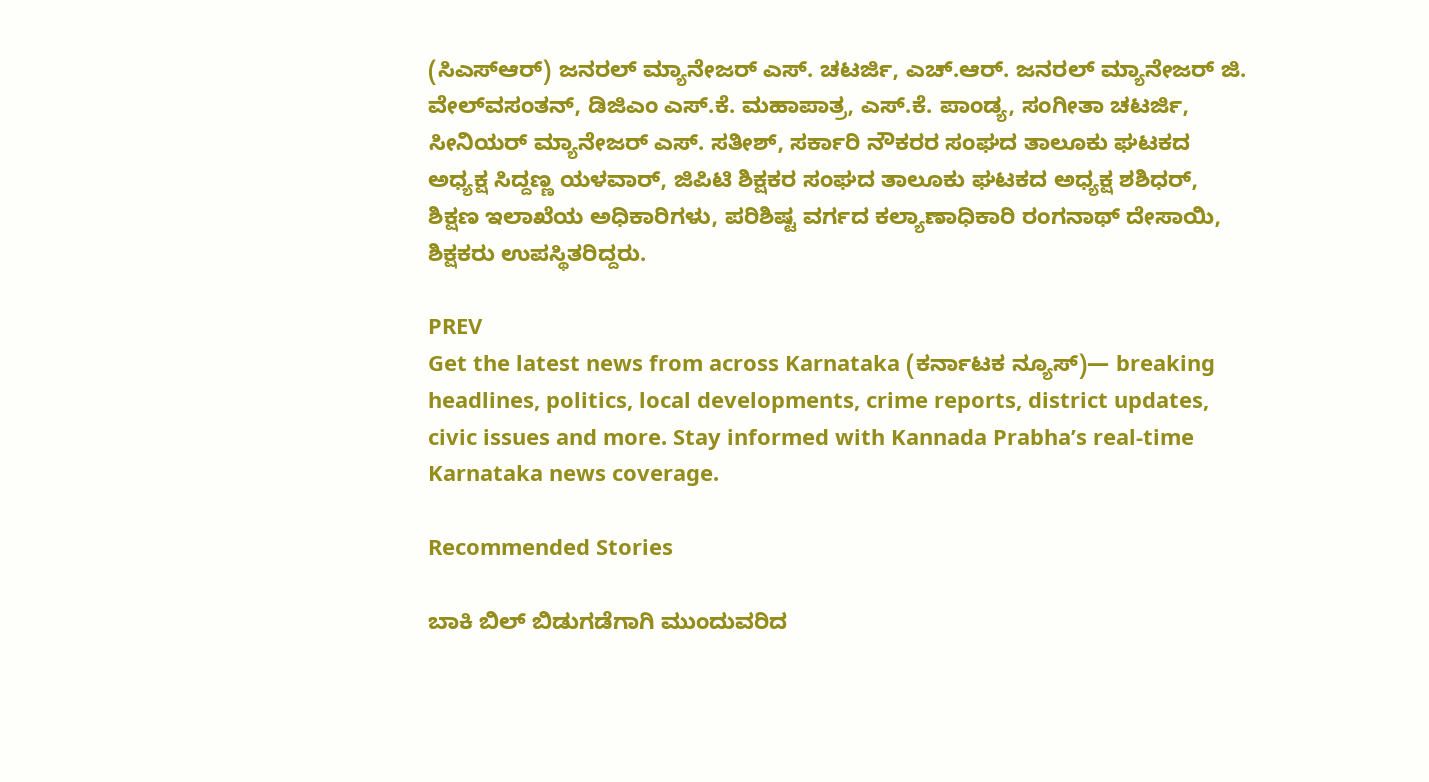(ಸಿಎಸ್‌ಆರ್) ಜನರಲ್ ಮ್ಯಾನೇಜರ್ ಎಸ್. ಚಟರ್ಜಿ, ಎಚ್.ಆರ್. ಜನರಲ್ ಮ್ಯಾನೇಜರ್ ಜಿ. ವೇಲ್‌ವಸಂತನ್, ಡಿಜಿಎಂ ಎಸ್.ಕೆ. ಮಹಾಪಾತ್ರ, ಎಸ್.ಕೆ. ಪಾಂಡ್ಯ, ಸಂಗೀತಾ ಚಟರ್ಜಿ, ಸೀನಿಯರ್ ಮ್ಯಾನೇಜರ್ ಎಸ್. ಸತೀಶ್, ಸರ್ಕಾರಿ ನೌಕರರ ಸಂಘದ ತಾಲೂಕು ಘಟಕದ ಅಧ್ಯಕ್ಷ ಸಿದ್ದಣ್ಣ ಯಳವಾರ್, ಜಿಪಿಟಿ ಶಿಕ್ಷಕರ ಸಂಘದ ತಾಲೂಕು ಘಟಕದ ಅಧ್ಯಕ್ಷ ಶಶಿಧರ್, ಶಿಕ್ಷಣ ಇಲಾಖೆಯ ಅಧಿಕಾರಿಗಳು, ಪರಿಶಿಷ್ಟ ವರ್ಗದ ಕಲ್ಯಾಣಾಧಿಕಾರಿ ರಂಗನಾಥ್ ದೇಸಾಯಿ, ಶಿಕ್ಷಕರು ಉಪಸ್ಥಿತರಿದ್ದರು.

PREV
Get the latest news from across Karnataka (ಕರ್ನಾಟಕ ನ್ಯೂಸ್)— breaking headlines, politics, local developments, crime reports, district updates, civic issues and more. Stay informed with Kannada Prabha’s real‑time Karnataka news coverage.

Recommended Stories

ಬಾಕಿ ಬಿಲ್ ಬಿಡುಗಡೆಗಾಗಿ ಮುಂದುವರಿದ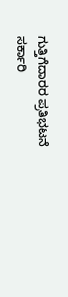ಗುತ್ತಿಗೆದಾರರ ಪ್ರತಿಭಟನೆ
ಸರ್ಕಾರಿ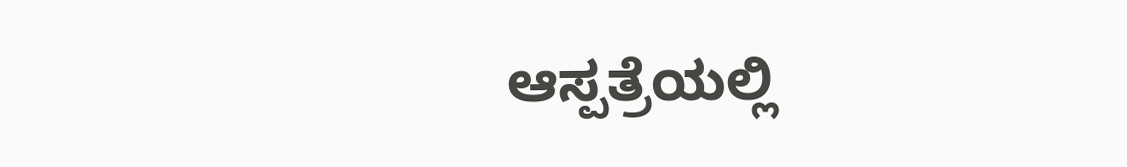ಆಸ್ಪತ್ರೆಯಲ್ಲಿ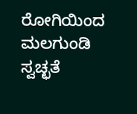ರೋಗಿಯಿಂದ ಮಲಗುಂಡಿ ಸ್ವಚ್ಛತೆ